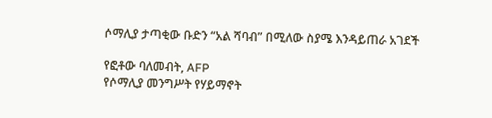ሶማሊያ ታጣቂው ቡድን “አል ሻባብ” በሚለው ስያሜ እንዳይጠራ አገደች

የፎቶው ባለመብት, AFP
የሶማሊያ መንግሥት የሃይማኖት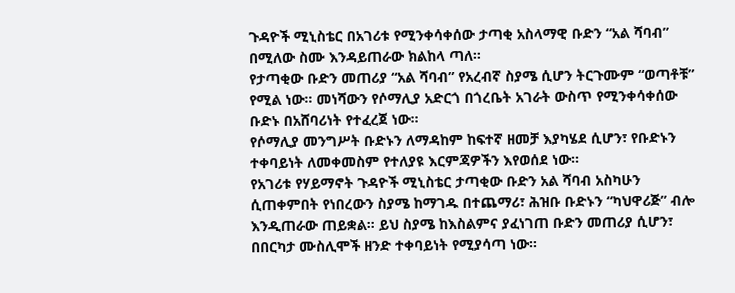ጉዳዮች ሚኒስቴር በአገሪቱ የሚንቀሳቀሰው ታጣቂ አስላማዊ ቡድን “አል ሻባብ” በሚለው ስሙ እንዳይጠራው ክልከላ ጣለ።
የታጣቂው ቡድን መጠሪያ “አል ሻባብ” የአረብኛ ስያሜ ሲሆን ትርጉሙም “ወጣቶቹ” የሚል ነው። መነሻውን የሶማሊያ አድርጎ በጎረቤት አገራት ውስጥ የሚንቀሳቀሰው ቡድኑ በአሸባሪነት የተፈረጀ ነው።
የሶማሊያ መንግሥት ቡድኑን ለማዳከም ከፍተኛ ዘመቻ እያካሄደ ሲሆን፣ የቡድኑን ተቀባይነት ለመቀመስም የተለያዩ እርምጃዎችን እየወሰደ ነው።
የአገሪቱ የሃይማኖት ጉዳዮች ሚኒስቴር ታጣቂው ቡድን አል ሻባብ አስካሁን ሲጠቀምበት የነበረውን ስያሜ ከማገዱ በተጨማሪ፣ ሕዝቡ ቡድኑን “ካህዋሪጅ” ብሎ እንዲጠራው ጠይቋል። ይህ ስያሜ ከእስልምና ያፈነገጠ ቡድን መጠሪያ ሲሆን፣ በበርካታ ሙስሊሞች ዘንድ ተቀባይነት የሚያሳጣ ነው።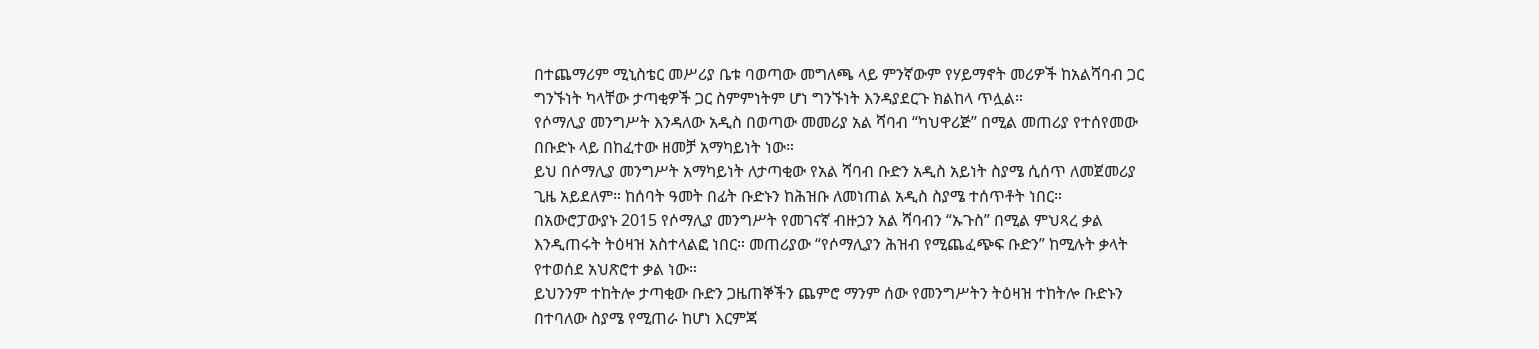በተጨማሪም ሚኒስቴር መሥሪያ ቤቱ ባወጣው መግለጫ ላይ ምንኛውም የሃይማኖት መሪዎች ከአልሻባብ ጋር ግንኙነት ካላቸው ታጣቂዎች ጋር ስምምነትም ሆነ ግንኙነት እንዳያደርጉ ክልከላ ጥሏል።
የሶማሊያ መንግሥት እንዳለው አዲስ በወጣው መመሪያ አል ሻባብ “ካህዋሪጅ” በሚል መጠሪያ የተሰየመው በቡድኑ ላይ በከፈተው ዘመቻ አማካይነት ነው።
ይህ በሶማሊያ መንግሥት አማካይነት ለታጣቂው የአል ሻባብ ቡድን አዲስ አይነት ስያሜ ሲሰጥ ለመጀመሪያ ጊዜ አይደለም። ከሰባት ዓመት በፊት ቡድኑን ከሕዝቡ ለመነጠል አዲስ ስያሜ ተሰጥቶት ነበር።
በአውሮፓውያኑ 2015 የሶማሊያ መንግሥት የመገናኛ ብዙኃን አል ሻባብን “ኡጉስ” በሚል ምህጻረ ቃል እንዲጠሩት ትዕዛዝ አስተላልፎ ነበር። መጠሪያው “የሶማሊያን ሕዝብ የሚጨፈጭፍ ቡድን” ከሚሉት ቃላት የተወሰደ አህጽሮተ ቃል ነው።
ይህንንም ተከትሎ ታጣቂው ቡድን ጋዜጠኞችን ጨምሮ ማንም ሰው የመንግሥትን ትዕዛዝ ተከትሎ ቡድኑን በተባለው ስያሜ የሚጠራ ከሆነ እርምጃ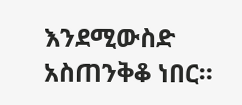እንደሚውስድ አስጠንቅቆ ነበር።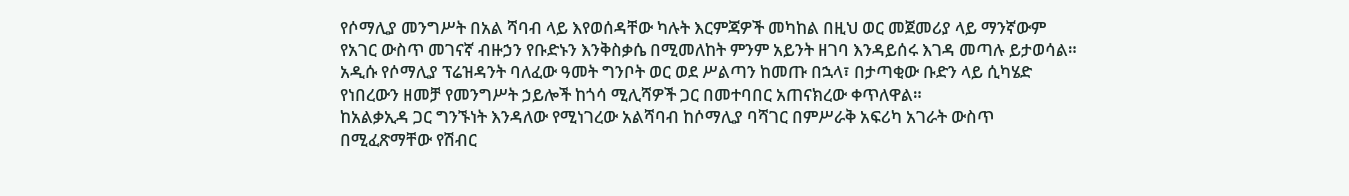የሶማሊያ መንግሥት በአል ሻባብ ላይ እየወሰዳቸው ካሉት እርምጃዎች መካከል በዚህ ወር መጀመሪያ ላይ ማንኛውም የአገር ውስጥ መገናኛ ብዙኃን የቡድኑን እንቅስቃሴ በሚመለከት ምንም አይንት ዘገባ እንዳይሰሩ እገዳ መጣሉ ይታወሳል።
አዲሱ የሶማሊያ ፕሬዝዳንት ባለፈው ዓመት ግንቦት ወር ወደ ሥልጣን ከመጡ በኋላ፣ በታጣቂው ቡድን ላይ ሲካሄድ የነበረውን ዘመቻ የመንግሥት ኃይሎች ከጎሳ ሚሊሻዎች ጋር በመተባበር አጠናክረው ቀጥለዋል።
ከአልቃኢዳ ጋር ግንኙነት እንዳለው የሚነገረው አልሻባብ ከሶማሊያ ባሻገር በምሥራቅ አፍሪካ አገራት ውስጥ በሚፈጽማቸው የሽብር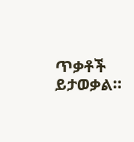ጥቃቶች ይታወቃል።